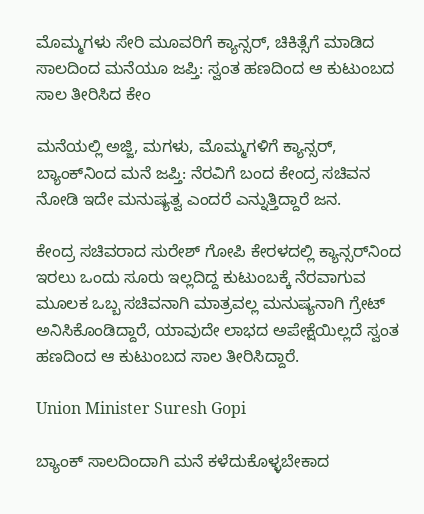ಮೊಮ್ಮಗಳು ಸೇರಿ ಮೂವರಿಗೆ ಕ್ಯಾನ್ಸರ್‌, ಚಿಕಿತ್ಸೆಗೆ ಮಾಡಿದ ಸಾಲದಿಂದ ಮನೆಯೂ ಜಪ್ತಿ: ಸ್ವಂತ ಹಣದಿಂದ ಆ ಕುಟುಂಬದ ಸಾಲ ತೀರಿಸಿದ ಕೇಂ

ಮನೆಯಲ್ಲಿ ಅಜ್ಜಿ, ಮಗಳು, ಮೊಮ್ಮಗಳಿಗೆ ಕ್ಯಾನ್ಸರ್, ಬ್ಯಾಂಕ್‌ನಿಂದ ಮನೆ ಜಪ್ತಿ: ನೆರವಿಗೆ ಬಂದ ಕೇಂದ್ರ ಸಚಿವನ ನೋಡಿ ಇದೇ ಮನುಷ್ಯತ್ವ ಎಂದರೆ ಎನ್ನುತ್ತಿದ್ದಾರೆ ಜನ.

ಕೇಂದ್ರ ಸಚಿವರಾದ ಸುರೇಶ್‌ ಗೋಪಿ ಕೇರಳದಲ್ಲಿ ಕ್ಯಾನ್ಸರ್‌ನಿಂದ ಇರಲು ಒಂದು ಸೂರು ಇಲ್ಲದಿದ್ದ ಕುಟುಂಬಕ್ಕೆ ನೆರವಾಗುವ ಮೂಲಕ ಒಬ್ಬ ಸಚಿವನಾಗಿ ಮಾತ್ರವಲ್ಲ ಮನುಷ್ಯನಾಗಿ ಗ್ರೇಟ್‌ ಅನಿಸಿಕೊಂಡಿದ್ದಾರೆ, ಯಾವುದೇ ಲಾಭದ ಅಪೇಕ್ಷೆಯಿಲ್ಲದೆ ಸ್ವಂತ ಹಣದಿಂದ ಆ ಕುಟುಂಬದ ಸಾಲ ತೀರಿಸಿದ್ದಾರೆ.

Union Minister Suresh Gopi

ಬ್ಯಾಂಕ್ ಸಾಲದಿಂದಾಗಿ ಮನೆ ಕಳೆದುಕೊಳ್ಳಬೇಕಾದ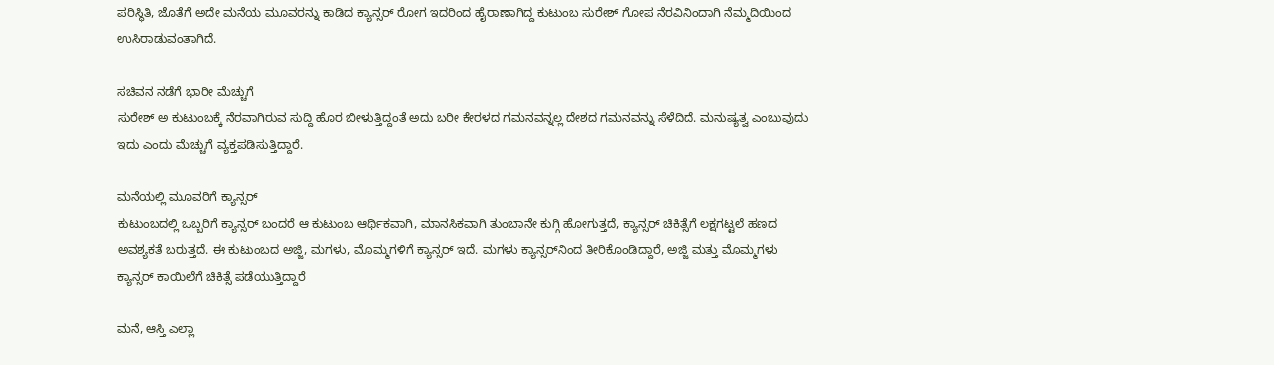ಪರಿಸ್ಥಿತಿ, ಜೊತೆಗೆ ಅದೇ ಮನೆಯ ಮೂವರನ್ನು ಕಾಡಿದ ಕ್ಯಾನ್ಸರ್ ರೋಗ ಇದರಿಂದ ಹೈರಾಣಾಗಿದ್ದ ಕುಟುಂಬ ಸುರೇಶ್‌ ಗೋಪ ನೆರವಿನಿಂದಾಗಿ ನೆಮ್ಮದಿಯಿಂದ ಉಸಿರಾಡುವಂತಾಗಿದೆ.

ಸಚಿವನ ನಡೆಗೆ ಭಾರೀ ಮೆಚ್ಚುಗೆ
ಸುರೇಶ್‌ ಅ ಕುಟುಂಬಕ್ಕೆ ನೆರವಾಗಿರುವ ಸುದ್ದಿ ಹೊರ ಬೀಳುತ್ತಿದ್ದಂತೆ ಅದು ಬರೀ ಕೇರಳದ ಗಮನವನ್ನಲ್ಲ ದೇಶದ ಗಮನವನ್ನು ಸೆಳೆದಿದೆ. ಮನುಷ್ಯತ್ವ ಎಂಬುವುದು ಇದು ಎಂದು ಮೆಚ್ಚುಗೆ ವ್ಯಕ್ತಪಡಿಸುತ್ತಿದ್ದಾರೆ.

ಮನೆಯಲ್ಲಿ ಮೂವರಿಗೆ ಕ್ಯಾನ್ಸರ್
ಕುಟುಂಬದಲ್ಲಿ ಒಬ್ಬರಿಗೆ ಕ್ಯಾನ್ಸರ್ ಬಂದರೆ ಆ ಕುಟುಂಬ ಆರ್ಥಿಕವಾಗಿ, ಮಾನಸಿಕವಾಗಿ ತುಂಬಾನೇ ಕುಗ್ಗಿ ಹೋಗುತ್ತದೆ, ಕ್ಯಾನ್ಸರ್ ಚಿಕಿತ್ಸೆಗೆ ಲಕ್ಷಗಟ್ಟಲೆ ಹಣದ ಅವಶ್ಯಕತೆ ಬರುತ್ತದೆ. ಈ ಕುಟುಂಬದ ಅಜ್ಜಿ, ಮಗಳು, ಮೊಮ್ಮಗಳಿಗೆ ಕ್ಯಾನ್ಸರ್ ಇದೆ. ಮಗಳು ಕ್ಯಾನ್ಸರ್‌ನಿಂದ ತೀರಿಕೊಂಡಿದ್ದಾರೆ, ಅಜ್ಜಿ ಮತ್ತು ಮೊಮ್ಮಗಳು ಕ್ಯಾನ್ಸರ್ ಕಾಯಿಲೆಗೆ ಚಿಕಿತ್ಸೆ ಪಡೆಯುತ್ತಿದ್ದಾರೆ

ಮನೆ, ಆಸ್ತಿ ಎಲ್ಲಾ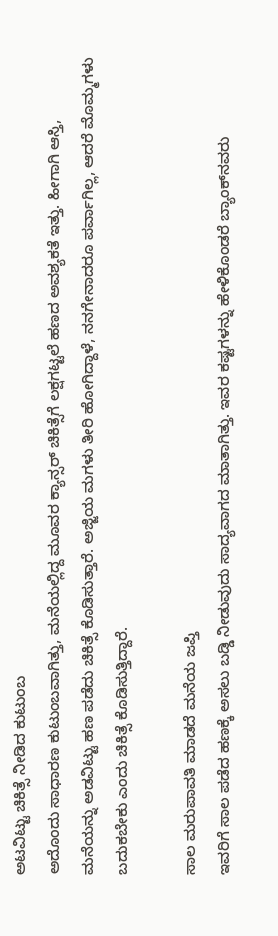ಅಟವಿಟ್ಟು ಚಿಕಿತ್ಸೆ ನೀಡಿದ ಕುಟುಂಬ
ಅದೊಂದು ಸಾಧಾರಣ ಕುಟುಂಬವಾಗಿತ್ತು, ಮನೆಯಲ್ಲಿದ್ದ ಮೂವರ ಕ್ಯಾನ್ಸರ್ ಚಿಕಿತ್ಸೆಗೆ ಲಕ್ಷಗಟ್ಟಲೆ ಹಣದ ಅವಶ್ಯಕತೆ ಇತ್ತು. ಹೀಗಾಗಿ ಆಸ್ತಿ, ಮನೆಯನ್ನು ಅಡವಿಟ್ಟು ಹಣ ಪಡೆದು ಚಿಕಿತ್ಸೆ ಕೊಡಿಸುತ್ತಾರೆ. ಅಜ್ಜಿಯ ಮಗಳು ತೀರಿ ಹೋಗಿದ್ದಾಳೆ, ನನಗೇನಾದರೂ ಪರ್ವಾಗಿಲ್ಲ, ಆದರೆ ಮೊಮ್ಮಗಳು ಬದುಕಬೇಕು ಎಂದು ಚಿಕಿತ್ಸೆ ಕೊಡಿಸುತ್ತಿದ್ದಾರೆ.

ಸಾಲ ಮರುಪಾವತಿ ಮಾಡದೆ ಮನೆಯ ಜಪ್ತಿ
ಇವರಿಗೆ ಸಾಲ ಪಡೆದ ಹಣಕ್ಕೆ ಅಸಲು ಬಡ್ಡಿ ನೀಡುವುದು ಸಾದ್ಯವಾಗದ ಮಾತಾಗಿತ್ತು. ಇವರ ಕಷ್ಟಗಳನ್ನು ಹೇಳಿಕೊಂಡರೆ ಬ್ಯಾಂಕ್‌ನವರು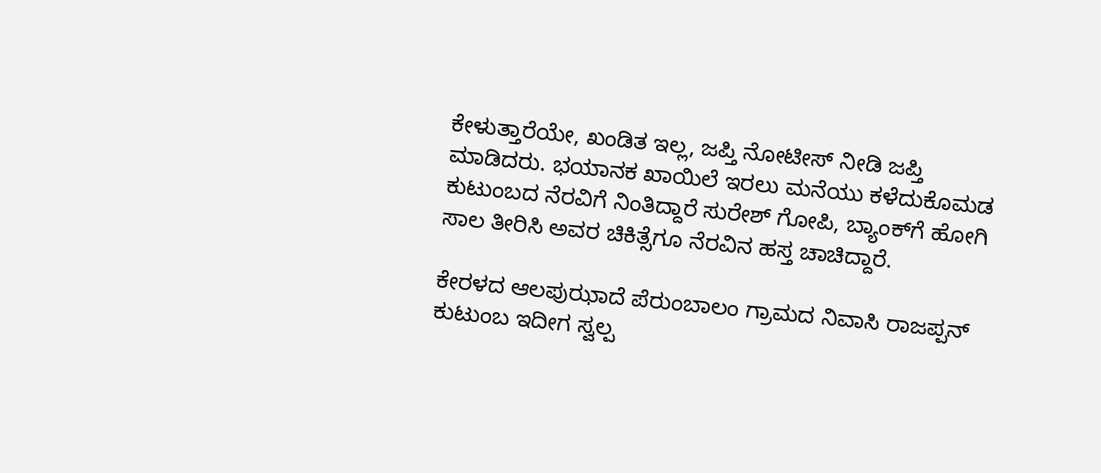ಕೇಳುತ್ತಾರೆಯೇ, ಖಂಡಿತ ಇಲ್ಲ, ಜಪ್ತಿ ನೋಟೀಸ್‌ ನೀಡಿ ಜಪ್ತಿ ಮಾಡಿದರು. ಭಯಾನಕ ಖಾಯಿಲೆ ಇರಲು ಮನೆಯು ಕಳೆದುಕೊಮಡ ಕುಟುಂಬದ ನೆರವಿಗೆ ನಿಂತಿದ್ದಾರೆ ಸುರೇಶ್‌ ಗೋಪಿ, ಬ್ಯಾಂಕ್‌ಗೆ ಹೋಗಿ ಸಾಲ ತೀರಿಸಿ ಅವರ ಚಿಕಿತ್ಸೆಗೂ ನೆರವಿನ ಹಸ್ತ ಚಾಚಿದ್ದಾರೆ.

ಕೇರಳದ ಆಲಪುಝಾದೆ ಪೆರುಂಬಾಲಂ ಗ್ರಾಮದ ನಿವಾಸಿ ರಾಜಪ್ಪನ್ ಕುಟುಂಬ ಇದೀಗ ಸ್ವಲ್ಪ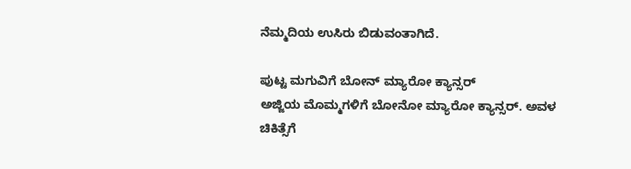ನೆಮ್ಮದಿಯ ಉಸಿರು ಬಿಡುವಂತಾಗಿದೆ.

ಪುಟ್ಟ ಮಗುವಿಗೆ ಬೋನ್‌ ಮ್ಯಾರೋ ಕ್ಯಾನ್ಸರ್
ಅಜ್ಜಿಯ ಮೊಮ್ಮಗಳಿಗೆ ಬೋನೋ ಮ್ಯಾರೋ ಕ್ಯಾನ್ಸರ್. ಅವಳ ಚಿಕಿತ್ಸೆಗೆ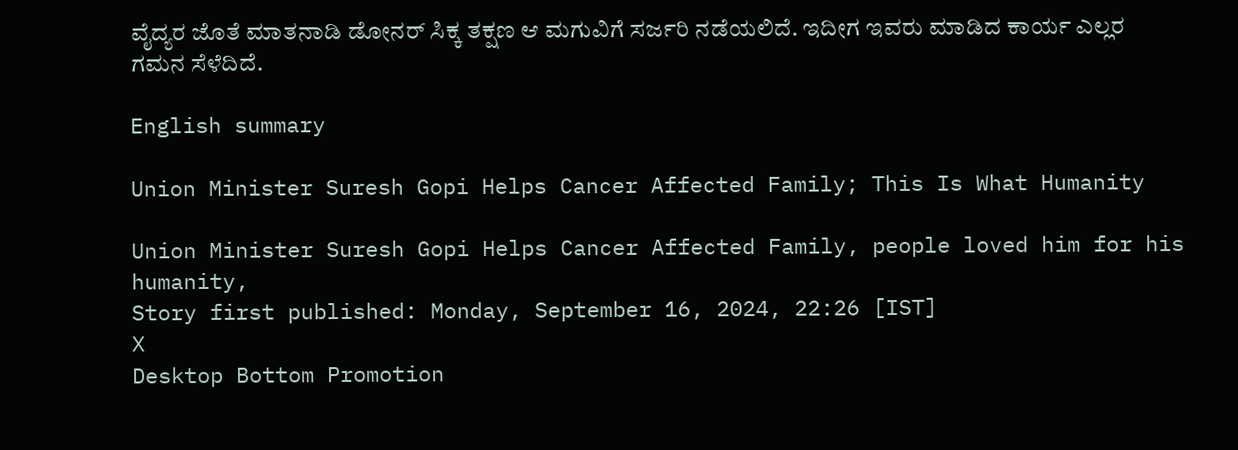ವೈದ್ಯರ ಜೊತೆ ಮಾತನಾಡಿ ಡೋನರ್ ಸಿಕ್ಕ ತಕ್ಷಣ ಆ ಮಗುವಿಗೆ ಸರ್ಜರಿ ನಡೆಯಲಿದೆ. ಇದೀಗ ಇವರು ಮಾಡಿದ ಕಾರ್ಯ ಎಲ್ಲರ ಗಮನ ಸೆಳೆದಿದೆ.

English summary

Union Minister Suresh Gopi Helps Cancer Affected Family; This Is What Humanity

Union Minister Suresh Gopi Helps Cancer Affected Family, people loved him for his humanity,
Story first published: Monday, September 16, 2024, 22:26 [IST]
X
Desktop Bottom Promotion